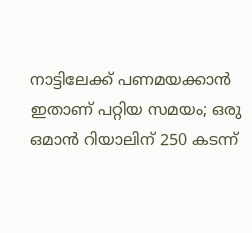നാട്ടിലേക്ക് പണമയക്കാൻ ഇതാണ് പറ്റിയ സമയം; ഒരു ഒമാൻ റിയാലിന് 250 കടന്ന്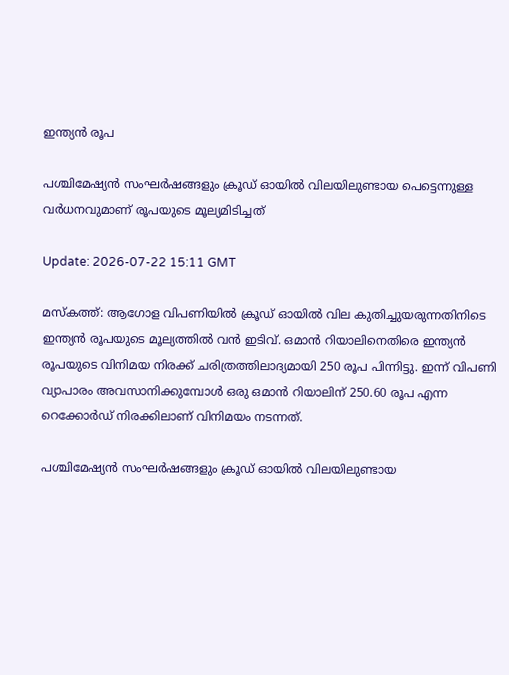ഇന്ത്യൻ രൂപ

പശ്ചിമേഷ്യൻ സംഘർഷങ്ങളും ക്രൂഡ് ഓയിൽ വിലയിലുണ്ടായ പെട്ടെന്നുള്ള വർധനവുമാണ് രൂപയുടെ മൂല്യമിടിച്ചത്

Update: 2026-07-22 15:11 GMT

മസ്കത്ത്: ആഗോള വിപണിയിൽ ക്രൂഡ് ഓയിൽ വില കുതിച്ചുയരുന്നതിനിടെ ഇന്ത്യൻ രൂപയുടെ മൂല്യത്തിൽ വൻ ഇടിവ്. ഒമാൻ റിയാലിനെതിരെ ഇന്ത്യൻ രൂപയുടെ വിനിമയ നിരക്ക് ചരിത്രത്തിലാദ്യമായി 250 രൂപ പിന്നിട്ടു. ഇന്ന് വിപണി വ്യാപാരം അവസാനിക്കുമ്പോൾ ഒരു ഒമാൻ റിയാലിന് 250.60 രൂപ എന്ന റെക്കോർഡ് നിരക്കിലാണ് വിനിമയം നടന്നത്.

പശ്ചിമേഷ്യൻ സംഘർഷങ്ങളും ക്രൂഡ് ഓയിൽ വിലയിലുണ്ടായ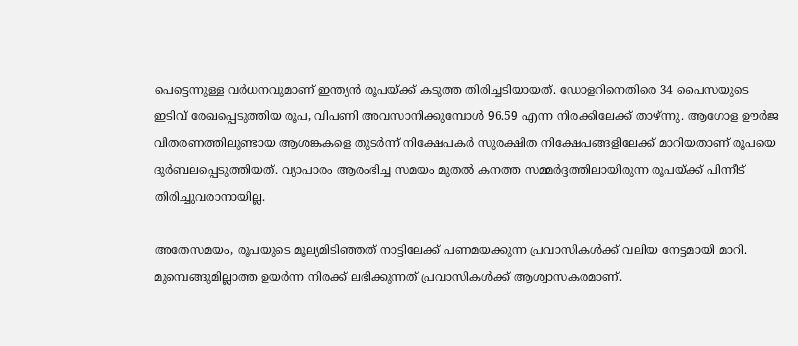പെട്ടെന്നുള്ള വർധനവുമാണ് ഇന്ത്യൻ രൂപയ്ക്ക് കടുത്ത തിരിച്ചടിയായത്. ഡോളറിനെതിരെ 34 പൈസയുടെ ഇടിവ് രേഖപ്പെടുത്തിയ രൂപ, വിപണി അവസാനിക്കുമ്പോൾ 96.59 എന്ന നിരക്കിലേക്ക് താഴ്ന്നു. ആഗോള ഊർജ വിതരണത്തിലുണ്ടായ ആശങ്കകളെ തുടർന്ന് നിക്ഷേപകർ സുരക്ഷിത നിക്ഷേപങ്ങളിലേക്ക് മാറിയതാണ് രൂപയെ ദുർബലപ്പെടുത്തിയത്. വ്യാപാരം ആരംഭിച്ച സമയം മുതൽ കനത്ത സമ്മർദ്ദത്തിലായിരുന്ന രൂപയ്ക്ക് പിന്നീട് തിരിച്ചുവരാനായില്ല.

അതേസമയം, രൂപയുടെ മൂല്യമിടിഞ്ഞത് നാട്ടിലേക്ക് പണമയക്കുന്ന പ്രവാസികൾക്ക് വലിയ നേട്ടമായി മാറി. മുമ്പെങ്ങുമില്ലാത്ത ഉയർന്ന നിരക്ക് ലഭിക്കുന്നത് പ്രവാസികൾക്ക് ആശ്വാസകരമാണ്.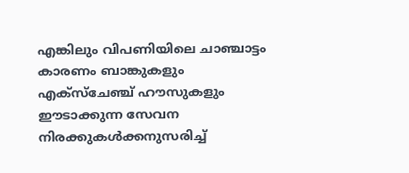എങ്കിലും വിപണിയിലെ ചാഞ്ചാട്ടം കാരണം ബാങ്കുകളും എക്സ്ചേഞ്ച് ഹൗസുകളും ഈടാക്കുന്ന സേവന നിരക്കുകൾക്കനുസരിച്ച്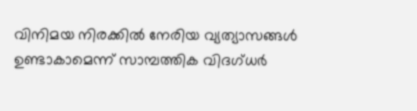വിനിമയ നിരക്കിൽ നേരിയ വ്യത്യാസങ്ങൾ ഉണ്ടാകാമെന്ന് സാമ്പത്തിക വിദഗ്ധർ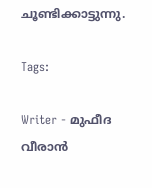ചൂണ്ടിക്കാട്ടുന്നു.

Tags:

Writer - മുഫീദ വീരാൻ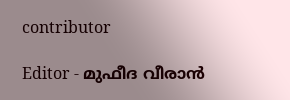contributor

Editor - മുഫീദ വീരാൻ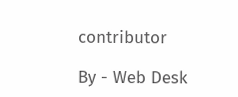contributor

By - Web Desk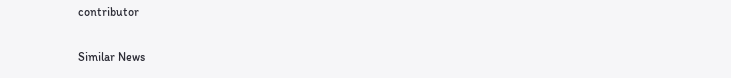contributor

Similar News